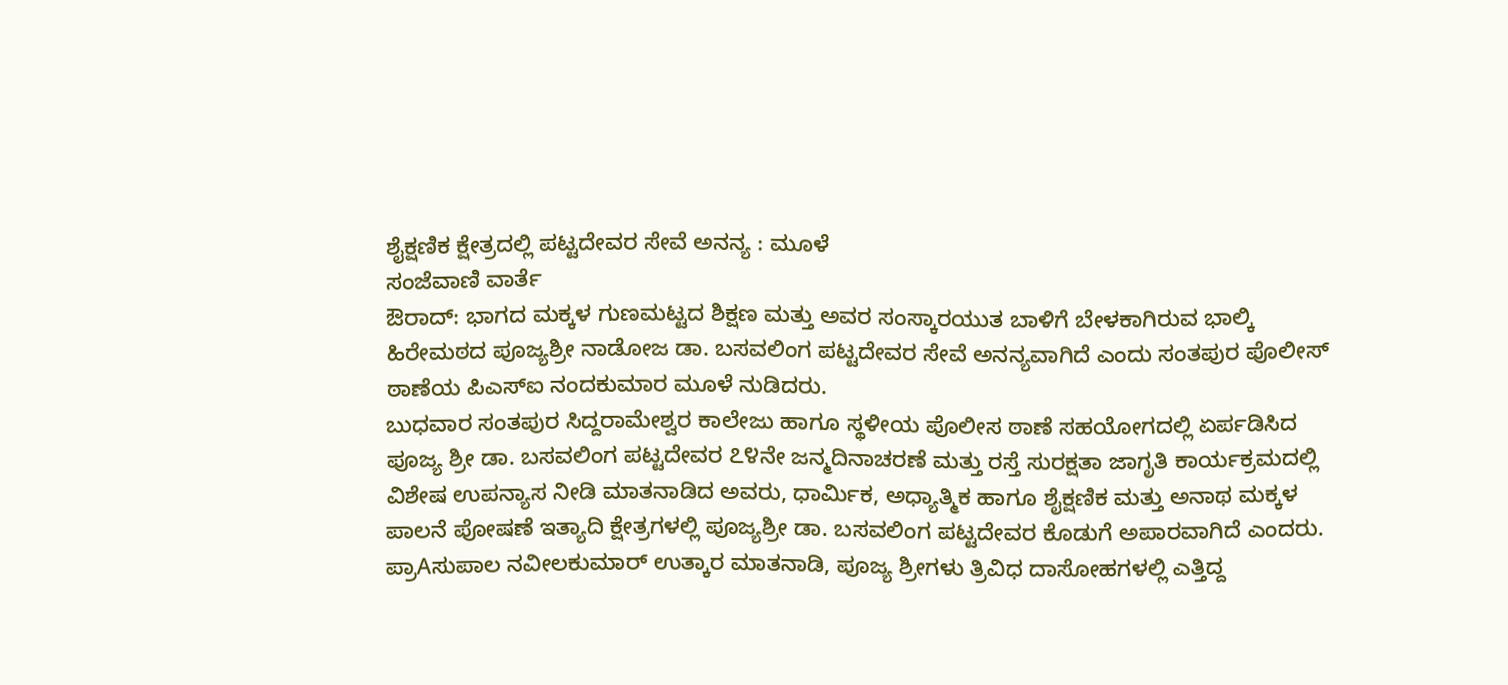ಶೈಕ್ಷಣಿಕ ಕ್ಷೇತ್ರದಲ್ಲಿ ಪಟ್ಟದೇವರ ಸೇವೆ ಅನನ್ಯ : ಮೂಳೆ
ಸಂಜೆವಾಣಿ ವಾರ್ತೆ
ಔರಾದ್: ಭಾಗದ ಮಕ್ಕಳ ಗುಣಮಟ್ಟದ ಶಿಕ್ಷಣ ಮತ್ತು ಅವರ ಸಂಸ್ಕಾರಯುತ ಬಾಳಿಗೆ ಬೇಳಕಾಗಿರುವ ಭಾಲ್ಕಿ ಹಿರೇಮಠದ ಪೂಜ್ಯಶ್ರೀ ನಾಡೋಜ ಡಾ. ಬಸವಲಿಂಗ ಪಟ್ಟದೇವರ ಸೇವೆ ಅನನ್ಯವಾಗಿದೆ ಎಂದು ಸಂತಪುರ ಪೊಲೀಸ್ ಠಾಣೆಯ ಪಿಎಸ್‌ಐ ನಂದಕುಮಾರ ಮೂಳೆ ನುಡಿದರು.
ಬುಧವಾರ ಸಂತಪುರ ಸಿದ್ದರಾಮೇಶ್ವರ ಕಾಲೇಜು ಹಾಗೂ ಸ್ಥಳೀಯ ಪೊಲೀಸ ಠಾಣೆ ಸಹಯೋಗದಲ್ಲಿ ಏರ್ಪಡಿಸಿದ ಪೂಜ್ಯ ಶ್ರೀ ಡಾ. ಬಸವಲಿಂಗ ಪಟ್ಟದೇವರ ೭೪ನೇ ಜನ್ಮದಿನಾಚರಣೆ ಮತ್ತು ರಸ್ತೆ ಸುರಕ್ಷತಾ ಜಾಗೃತಿ ಕಾರ್ಯಕ್ರಮದಲ್ಲಿ ವಿಶೇಷ ಉಪನ್ಯಾಸ ನೀಡಿ ಮಾತನಾಡಿದ ಅವರು, ಧಾರ್ಮಿಕ, ಅಧ್ಯಾತ್ಮಿಕ ಹಾಗೂ ಶೈಕ್ಷಣಿಕ ಮತ್ತು ಅನಾಥ ಮಕ್ಕಳ ಪಾಲನೆ ಪೋಷಣೆ ಇತ್ಯಾದಿ ಕ್ಷೇತ್ರಗಳಲ್ಲಿ ಪೂಜ್ಯಶ್ರೀ ಡಾ. ಬಸವಲಿಂಗ ಪಟ್ಟದೇವರ ಕೊಡುಗೆ ಅಪಾರವಾಗಿದೆ ಎಂದರು.
ಪ್ರಾAಸುಪಾಲ ನವೀಲಕುಮಾರ್ ಉತ್ಕಾರ ಮಾತನಾಡಿ, ಪೂಜ್ಯ ಶ್ರೀಗಳು ತ್ರಿವಿಧ ದಾಸೋಹಗಳಲ್ಲಿ ಎತ್ತಿದ್ದ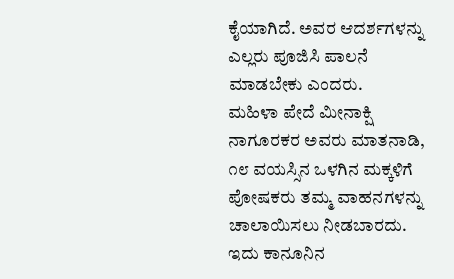ಕೈಯಾಗಿದೆ. ಅವರ ಆದರ್ಶಗಳನ್ನು ಎಲ್ಲರು ಪೂಜಿಸಿ ಪಾಲನೆ ಮಾಡಬೇಕು ಎಂದರು.
ಮಹಿಳಾ ಪೇದೆ ಮೀನಾಕ್ಷಿ ನಾಗೂರಕರ ಅವರು ಮಾತನಾಡಿ, ೧೮ ವಯಸ್ಸಿನ ಒಳಗಿನ ಮಕ್ಕಳಿಗೆ ಪೋಷಕರು ತಮ್ಮ ವಾಹನಗಳನ್ನು ಚಾಲಾಯಿಸಲು ನೀಡಬಾರದು. ಇದು ಕಾನೂನಿನ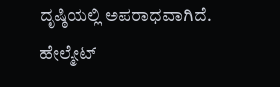ದೃಷ್ಠಿಯಲ್ಲಿ ಅಪರಾಧವಾಗಿದೆ. ಹೇಲ್ಮೇಟ್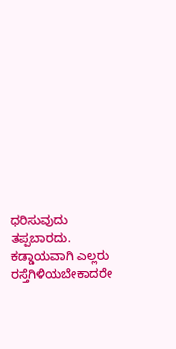ಧರಿಸುವುದು ತಪ್ಪಬಾರದು. ಕಡ್ಡಾಯವಾಗಿ ಎಲ್ಲರು ರಸ್ತೆಗಿಳಿಯಬೇಕಾದರೇ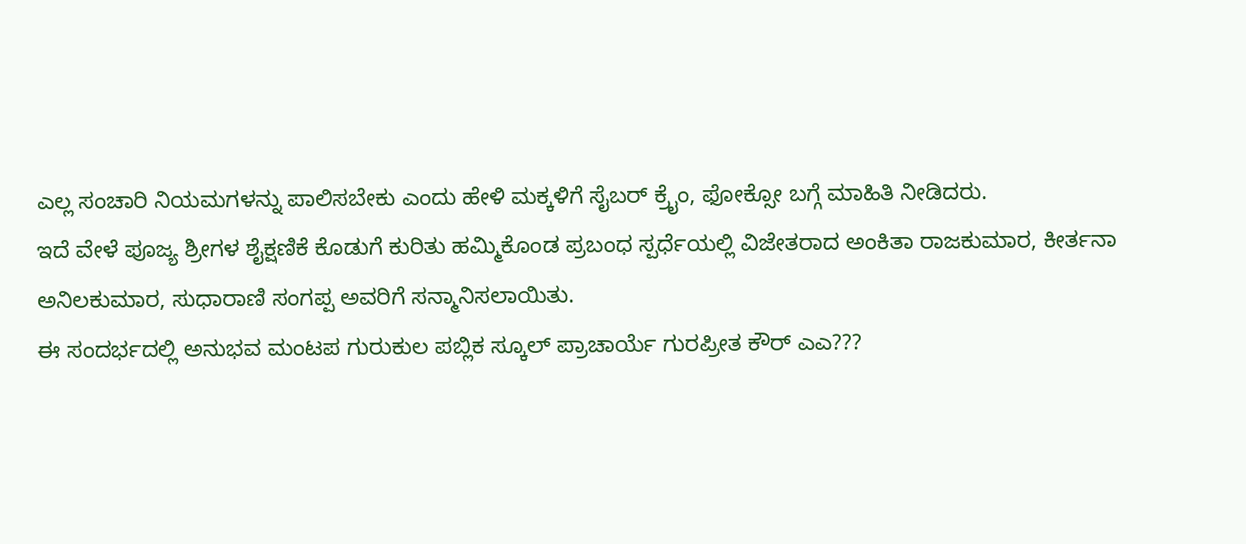ಎಲ್ಲ ಸಂಚಾರಿ ನಿಯಮಗಳನ್ನು ಪಾಲಿಸಬೇಕು ಎಂದು ಹೇಳಿ ಮಕ್ಕಳಿಗೆ ಸೈಬರ್ ಕ್ರೈಂ, ಫೋಕ್ಸೋ ಬಗ್ಗೆ ಮಾಹಿತಿ ನೀಡಿದರು.
ಇದೆ ವೇಳೆ ಪೂಜ್ಯ ಶ್ರೀಗಳ ಶೈಕ್ಷಣಿಕೆ ಕೊಡುಗೆ ಕುರಿತು ಹಮ್ಮಿಕೊಂಡ ಪ್ರಬಂಧ ಸ್ಪರ್ಧೆಯಲ್ಲಿ ವಿಜೇತರಾದ ಅಂಕಿತಾ ರಾಜಕುಮಾರ, ಕೀರ್ತನಾ ಅನಿಲಕುಮಾರ, ಸುಧಾರಾಣಿ ಸಂಗಪ್ಪ ಅವರಿಗೆ ಸನ್ಮಾನಿಸಲಾಯಿತು.
ಈ ಸಂದರ್ಭದಲ್ಲಿ ಅನುಭವ ಮಂಟಪ ಗುರುಕುಲ ಪಬ್ಲಿಕ ಸ್ಕೂಲ್ ಪ್ರಾಚಾರ್ಯೆ ಗುರಪ್ರೀತ ಕೌರ್ ಎಎ???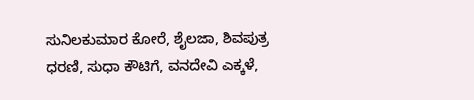ಸುನಿಲಕುಮಾರ ಕೋರೆ, ಶೈಲಜಾ, ಶಿವಪುತ್ರ ಧರಣಿ, ಸುಧಾ ಕೌಟಿಗೆ, ವನದೇವಿ ಎಕ್ಕಳೆ,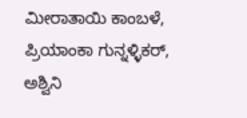ಮೀರಾತಾಯಿ ಕಾಂಬಳೆ, ಪ್ರಿಯಾಂಕಾ ಗುನ್ನಳ್ಳಿಕರ್, ಅಶ್ವಿನಿ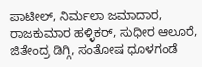ಪಾಟೀಲ್, ನಿರ್ಮಲಾ ಜಮಾದಾರ, ರಾಜಕುಮಾರ ಹಳ್ಳಿಕರ್, ಸುಧೀರ ಆಲೂರೆ, ಜಿತೇಂದ್ರ ಡಿಗ್ಗಿ, ಸಂತೋಷ ಧೂಳಗಂಡೆ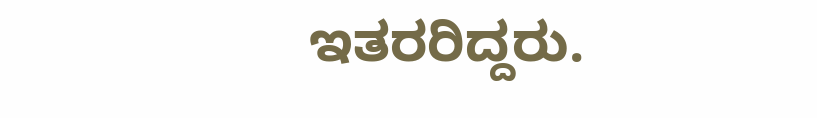ಇತರರಿದ್ದರು.